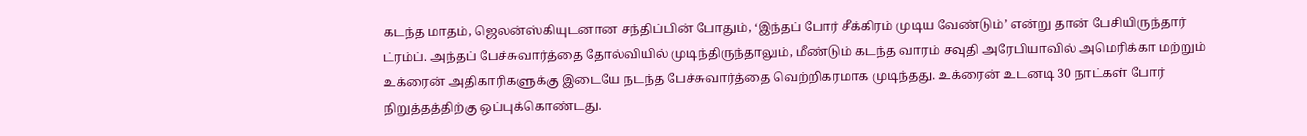கடந்த மாதம், ஜெலன்ஸ்கியுடனான சந்திப்பின் போதும், ‘இந்தப் போர் சீக்கிரம் முடிய வேண்டும்’ என்று தான் பேசியிருந்தார் ட்ரம்ப். அந்தப் பேச்சுவார்த்தை தோல்வியில் முடிந்திருந்தாலும், மீண்டும் கடந்த வாரம் சவுதி அரேபியாவில் அமெரிக்கா மற்றும் உக்ரைன் அதிகாரிகளுக்கு இடையே நடந்த பேச்சுவார்த்தை வெற்றிகரமாக முடிந்தது. உக்ரைன் உடனடி 30 நாட்கள் போர் நிறுத்தத்திற்கு ஒப்புக்கொண்டது.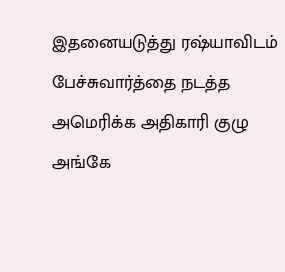இதனையடுத்து ரஷ்யாவிடம் பேச்சுவார்த்தை நடத்த அமெரிக்க அதிகாரி குழு அங்கே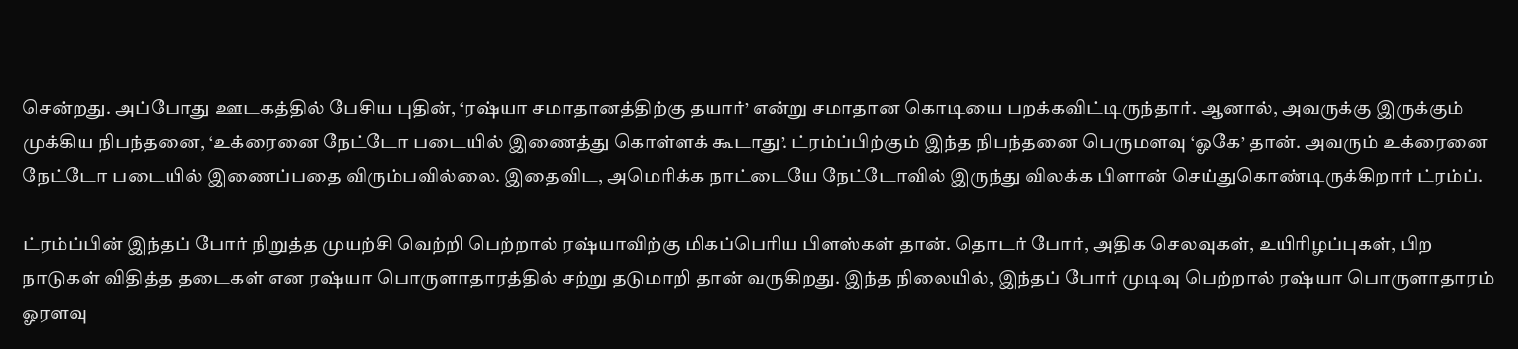சென்றது. அப்போது ஊடகத்தில் பேசிய புதின், ‘ரஷ்யா சமாதானத்திற்கு தயார்’ என்று சமாதான கொடியை பறக்கவிட்டிருந்தார். ஆனால், அவருக்கு இருக்கும் முக்கிய நிபந்தனை, ‘உக்ரைனை நேட்டோ படையில் இணைத்து கொள்ளக் கூடாது’. ட்ரம்ப்பிற்கும் இந்த நிபந்தனை பெருமளவு ‘ஓகே’ தான். அவரும் உக்ரைனை நேட்டோ படையில் இணைப்பதை விரும்பவில்லை. இதைவிட, அமெரிக்க நாட்டையே நேட்டோவில் இருந்து விலக்க பிளான் செய்துகொண்டிருக்கிறார் ட்ரம்ப்.

ட்ரம்ப்பின் இந்தப் போர் நிறுத்த முயற்சி வெற்றி பெற்றால் ரஷ்யாவிற்கு மிகப்பெரிய பிளஸ்கள் தான். தொடர் போர், அதிக செலவுகள், உயிரிழப்புகள், பிற நாடுகள் விதித்த தடைகள் என ரஷ்யா பொருளாதாரத்தில் சற்று தடுமாறி தான் வருகிறது. இந்த நிலையில், இந்தப் போர் முடிவு பெற்றால் ரஷ்யா பொருளாதாரம் ஓரளவு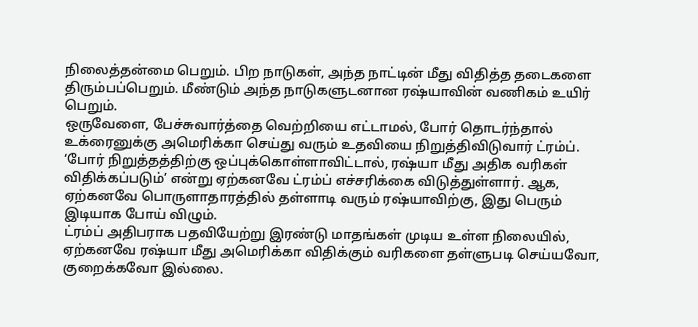நிலைத்தன்மை பெறும். பிற நாடுகள், அந்த நாட்டின் மீது விதித்த தடைகளை திரும்பப்பெறும். மீண்டும் அந்த நாடுகளுடனான ரஷ்யாவின் வணிகம் உயிர் பெறும்.
ஒருவேளை, பேச்சுவார்த்தை வெற்றியை எட்டாமல், போர் தொடர்ந்தால் உக்ரைனுக்கு அமெரிக்கா செய்து வரும் உதவியை நிறுத்திவிடுவார் ட்ரம்ப். ‘போர் நிறுத்தத்திற்கு ஒப்புக்கொள்ளாவிட்டால், ரஷ்யா மீது அதிக வரிகள் விதிக்கப்படும்’ என்று ஏற்கனவே ட்ரம்ப் எச்சரிக்கை விடுத்துள்ளார். ஆக, ஏற்கனவே பொருளாதாரத்தில் தள்ளாடி வரும் ரஷ்யாவிற்கு, இது பெரும் இடியாக போய் விழும்.
ட்ரம்ப் அதிபராக பதவியேற்று இரண்டு மாதங்கள் முடிய உள்ள நிலையில், ஏற்கனவே ரஷ்யா மீது அமெரிக்கா விதிக்கும் வரிகளை தள்ளுபடி செய்யவோ, குறைக்கவோ இல்லை.